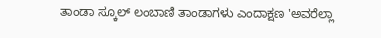ತಾಂಡಾ ಸ್ಕೂಲ್ ಲಂಬಾಣಿ ತಾಂಡಾಗಳು ಎಂದಾಕ್ಷಣ 'ಅವರೆಲ್ಲಾ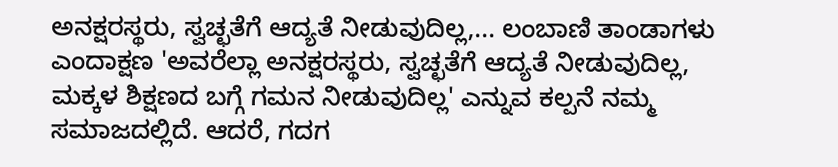ಅನಕ್ಷರಸ್ಥರು, ಸ್ವಚ್ಛತೆಗೆ ಆದ್ಯತೆ ನೀಡುವುದಿಲ್ಲ,... ಲಂಬಾಣಿ ತಾಂಡಾಗಳು ಎಂದಾಕ್ಷಣ 'ಅವರೆಲ್ಲಾ ಅನಕ್ಷರಸ್ಥರು, ಸ್ವಚ್ಛತೆಗೆ ಆದ್ಯತೆ ನೀಡುವುದಿಲ್ಲ, ಮಕ್ಕಳ ಶಿಕ್ಷಣದ ಬಗ್ಗೆ ಗಮನ ನೀಡುವುದಿಲ್ಲ' ಎನ್ನುವ ಕಲ್ಪನೆ ನಮ್ಮ ಸಮಾಜದಲ್ಲಿದೆ. ಆದರೆ, ಗದಗ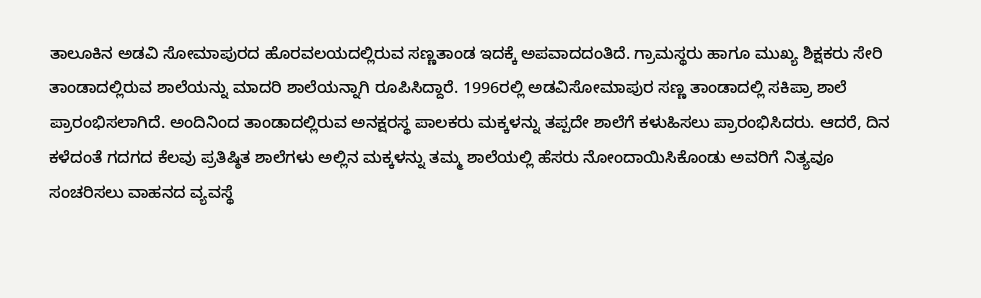ತಾಲೂಕಿನ ಅಡವಿ ಸೋಮಾಪುರದ ಹೊರವಲಯದಲ್ಲಿರುವ ಸಣ್ಣತಾಂಡ ಇದಕ್ಕೆ ಅಪವಾದದಂತಿದೆ. ಗ್ರಾಮಸ್ಥರು ಹಾಗೂ ಮುಖ್ಯ ಶಿಕ್ಷಕರು ಸೇರಿ ತಾಂಡಾದಲ್ಲಿರುವ ಶಾಲೆಯನ್ನು ಮಾದರಿ ಶಾಲೆಯನ್ನಾಗಿ ರೂಪಿಸಿದ್ದಾರೆ. 1996ರಲ್ಲಿ ಅಡವಿಸೋಮಾಪುರ ಸಣ್ಣ ತಾಂಡಾದಲ್ಲಿ ಸಕಿಪ್ರಾ ಶಾಲೆ ಪ್ರಾರಂಭಿಸಲಾಗಿದೆ. ಅಂದಿನಿಂದ ತಾಂಡಾದಲ್ಲಿರುವ ಅನಕ್ಷರಸ್ಥ ಪಾಲಕರು ಮಕ್ಕಳನ್ನು ತಪ್ಪದೇ ಶಾಲೆಗೆ ಕಳುಹಿಸಲು ಪ್ರಾರಂಭಿಸಿದರು. ಆದರೆ, ದಿನ ಕಳೆದಂತೆ ಗದಗದ ಕೆಲವು ಪ್ರತಿಷ್ಠಿತ ಶಾಲೆಗಳು ಅಲ್ಲಿನ ಮಕ್ಕಳನ್ನು ತಮ್ಮ ಶಾಲೆಯಲ್ಲಿ ಹೆಸರು ನೋಂದಾಯಿಸಿಕೊಂಡು ಅವರಿಗೆ ನಿತ್ಯವೂ ಸಂಚರಿಸಲು ವಾಹನದ ವ್ಯವಸ್ಥೆ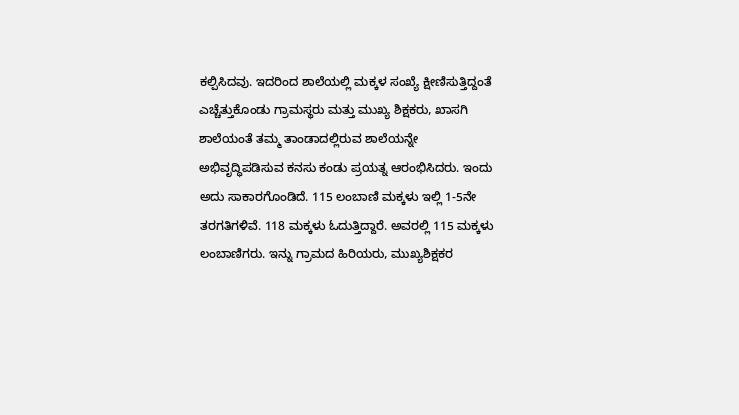ಕಲ್ಪಿಸಿದವು. ಇದರಿಂದ ಶಾಲೆಯಲ್ಲಿ ಮಕ್ಕಳ ಸಂಖ್ಯೆ ಕ್ಷೀಣಿಸುತ್ತಿದ್ದಂತೆ ಎಚ್ಚೆತ್ತುಕೊಂಡು ಗ್ರಾಮಸ್ಥರು ಮತ್ತು ಮುಖ್ಯ ಶಿಕ್ಷಕರು, ಖಾಸಗಿ ಶಾಲೆಯಂತೆ ತಮ್ಮ ತಾಂಡಾದಲ್ಲಿರುವ ಶಾಲೆಯನ್ನೇ ಅಭಿವೃದ್ಧಿಪಡಿಸುವ ಕನಸು ಕಂಡು ಪ್ರಯತ್ನ ಆರಂಭಿಸಿದರು. ಇಂದು ಅದು ಸಾಕಾರಗೊಂಡಿದೆ. 115 ಲಂಬಾಣಿ ಮಕ್ಕಳು ಇಲ್ಲಿ 1-5ನೇ ತರಗತಿಗಳಿವೆ. 118 ಮಕ್ಕಳು ಓದುತ್ತಿದ್ದಾರೆ. ಅವರಲ್ಲಿ 115 ಮಕ್ಕಳು ಲಂಬಾಣಿಗರು. ಇನ್ನು ಗ್ರಾಮದ ಹಿರಿಯರು, ಮುಖ್ಯಶಿಕ್ಷಕರ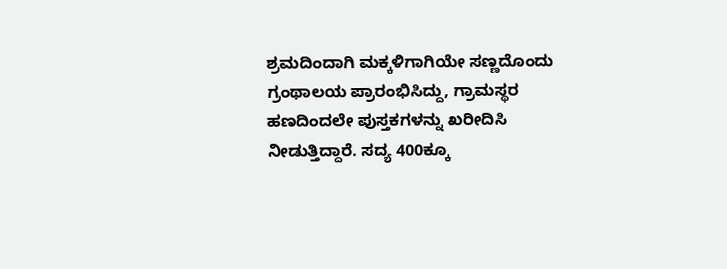ಶ್ರಮದಿಂದಾಗಿ ಮಕ್ಕಳಿಗಾಗಿಯೇ ಸಣ್ಣದೊಂದು ಗ್ರಂಥಾಲಯ ಪ್ರಾರಂಭಿಸಿದ್ದು, ಗ್ರಾಮಸ್ಥರ ಹಣದಿಂದಲೇ ಪುಸ್ತಕಗಳನ್ನು ಖರೀದಿಸಿ ನೀಡುತ್ತಿದ್ದಾರೆ. ಸದ್ಯ 400ಕ್ಕೂ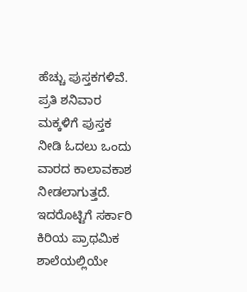ಹೆಚ್ಚು ಪುಸ್ತಕಗಳಿವೆ. ಪ್ರತಿ ಶನಿವಾರ ಮಕ್ಕಳಿಗೆ ಪುಸ್ತಕ ನೀಡಿ ಓದಲು ಒಂದು ವಾರದ ಕಾಲಾವಕಾಶ ನೀಡಲಾಗುತ್ತದೆ. ಇದರೊಟ್ಟಿಗೆ ಸರ್ಕಾರಿ ಕಿರಿಯ ಪ್ರಾಥಮಿಕ ಶಾಲೆಯಲ್ಲಿಯೇ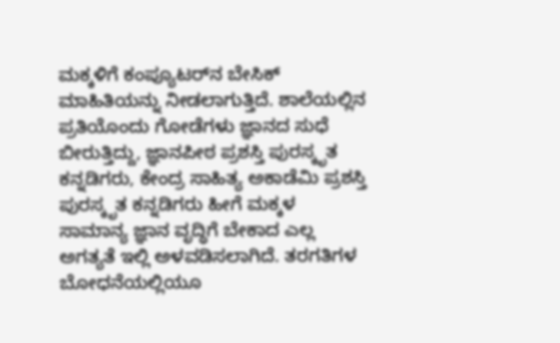ಮಕ್ಕಳಿಗೆ ಕಂಪ್ಯೂಟರ್‌ನ ಬೇಸಿಕ್ ಮಾಹಿತಿಯನ್ನು ನೀಡಲಾಗುತ್ತಿದೆ. ಶಾಲೆಯಲ್ಲಿನ ಪ್ರತಿಯೊಂದು ಗೋಡೆಗಳು ಜ್ಞಾನದ ಸುಧೆ ಬೀರುತ್ತಿದ್ದು, ಜ್ಞಾನಪೀಠ ಪ್ರಶಸ್ತಿ ಪುರಸ್ಕೃತ ಕನ್ನಡಿಗರು, ಕೇಂದ್ರ ಸಾಹಿತ್ಯ ಅಕಾಡೆಮಿ ಪ್ರಶಸ್ತಿ ಪುರಸ್ಕೃತ ಕನ್ನಡಿಗರು ಹೀಗೆ ಮಕ್ಕಳ ಸಾಮಾನ್ಯ ಜ್ಞಾನ ವೃದ್ಧಿಗೆ ಬೇಕಾದ ಎಲ್ಲ ಅಗತ್ಯತೆ ಇಲ್ಲಿ ಅಳವಡಿಸಲಾಗಿದೆ. ತರಗತಿಗಳ ಬೋಧನೆಯಲ್ಲಿಯೂ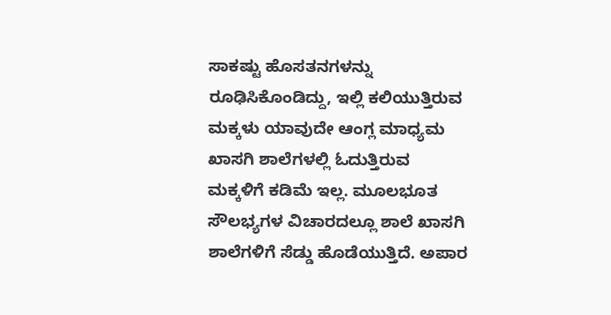ಸಾಕಷ್ಟು ಹೊಸತನಗಳನ್ನು ರೂಢಿಸಿಕೊಂಡಿದ್ದು, ಇಲ್ಲಿ ಕಲಿಯುತ್ತಿರುವ ಮಕ್ಕಳು ಯಾವುದೇ ಆಂಗ್ಲ ಮಾಧ್ಯಮ ಖಾಸಗಿ ಶಾಲೆಗಳಲ್ಲಿ ಓದುತ್ತಿರುವ ಮಕ್ಕಳಿಗೆ ಕಡಿಮೆ ಇಲ್ಲ. ಮೂಲಭೂತ ಸೌಲಭ್ಯಗಳ ವಿಚಾರದಲ್ಲೂ ಶಾಲೆ ಖಾಸಗಿ ಶಾಲೆಗಳಿಗೆ ಸೆಡ್ಡು ಹೊಡೆಯುತ್ತಿದೆ. ಅಪಾರ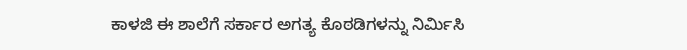ಕಾಳಜಿ ಈ ಶಾಲೆಗೆ ಸರ್ಕಾರ ಅಗತ್ಯ ಕೊಠಡಿಗಳನ್ನು ನಿರ್ಮಿಸಿ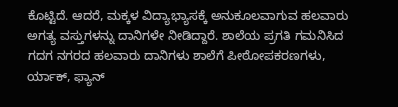ಕೊಟ್ಟಿದೆ. ಆದರೆ, ಮಕ್ಕಳ ವಿದ್ಯಾಭ್ಯಾಸಕ್ಕೆ ಅನುಕೂಲವಾಗುವ ಹಲವಾರು ಅಗತ್ಯ ವಸ್ತುಗಳನ್ನು ದಾನಿಗಳೇ ನೀಡಿದ್ದಾರೆ. ಶಾಲೆಯ ಪ್ರಗತಿ ಗಮನಿಸಿದ ಗದಗ ನಗರದ ಹಲವಾರು ದಾನಿಗಳು ಶಾಲೆಗೆ ಪೀಠೋಪಕರಣಗಳು, ರ್ಯಾಕ್, ಫ್ಯಾನ್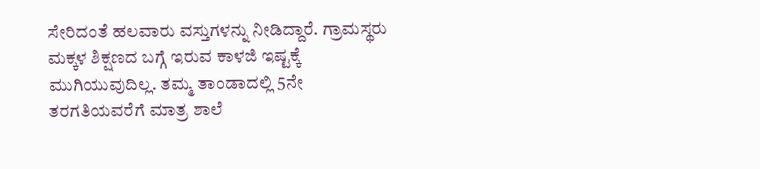ಸೇರಿದಂತೆ ಹಲವಾರು ವಸ್ತುಗಳನ್ನು ನೀಡಿದ್ದಾರೆ. ಗ್ರಾಮಸ್ಥರು ಮಕ್ಕಳ ಶಿಕ್ಷಣದ ಬಗ್ಗೆ ಇರುವ ಕಾಳಜಿ ಇಷ್ಟಕ್ಕೆ ಮುಗಿಯುವುದಿಲ್ಲ. ತಮ್ಮ ತಾಂಡಾದಲ್ಲಿ 5ನೇ ತರಗತಿಯವರೆಗೆ ಮಾತ್ರ ಶಾಲೆ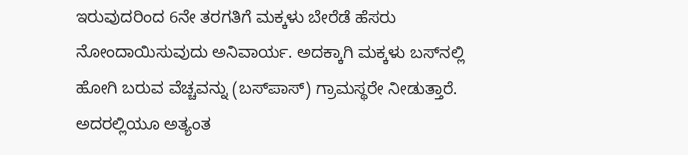ಇರುವುದರಿಂದ 6ನೇ ತರಗತಿಗೆ ಮಕ್ಕಳು ಬೇರೆಡೆ ಹೆಸರು ನೋಂದಾಯಿಸುವುದು ಅನಿವಾರ್ಯ. ಅದಕ್ಕಾಗಿ ಮಕ್ಕಳು ಬಸ್‌ನಲ್ಲಿ ಹೋಗಿ ಬರುವ ವೆಚ್ಚವನ್ನು (ಬಸ್‌ಪಾಸ್) ಗ್ರಾಮಸ್ಥರೇ ನೀಡುತ್ತಾರೆ. ಅದರಲ್ಲಿಯೂ ಅತ್ಯಂತ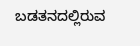ಬಡತನದಲ್ಲಿರುವ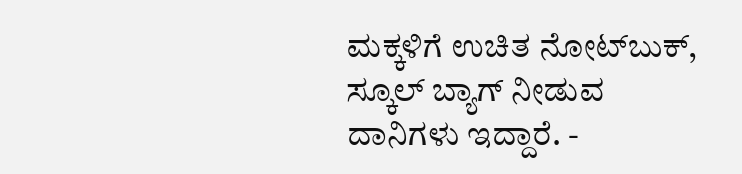ಮಕ್ಕಳಿಗೆ ಉಚಿತ ನೋಟ್‌ಬುಕ್, ಸ್ಕೂಲ್ ಬ್ಯಾಗ್ ನೀಡುವ ದಾನಿಗಳು ಇದ್ದಾರೆ. -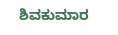ಶಿವಕುಮಾರ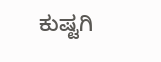ಕುಷ್ಟಗಿ